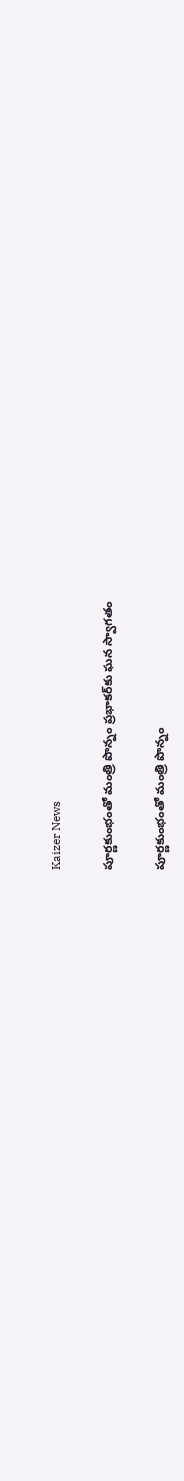Kaizer News

పూర్ణకుంభంతో మంత్రి పొన్నం ప్రభాకర్‌కు ఘన స్వాగతం

పూర్ణకుంభంతో మంత్రి పొన్నం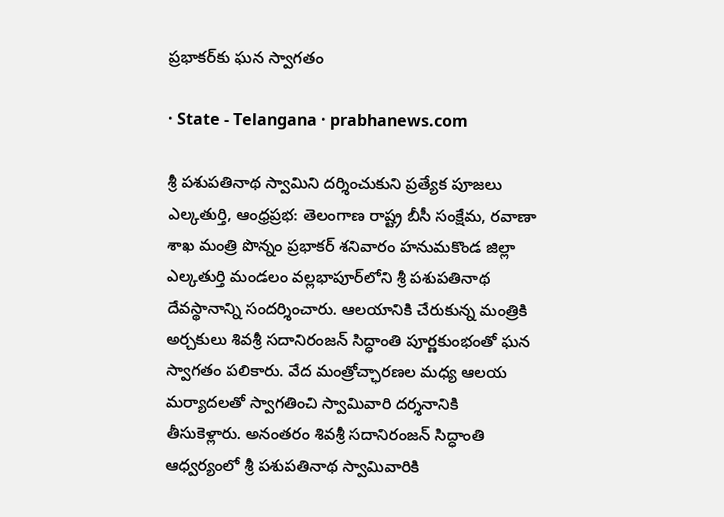ప్రభాకర్‌కు ఘన స్వాగతం

· State - Telangana · prabhanews.com

శ్రీ పశుపతినాథ స్వామిని దర్శించుకుని ప్రత్యేక పూజలు ఎల్కతుర్తి, ఆంధ్రప్రభ: తెలంగాణ రాష్ట్ర బీసీ సంక్షేమ, రవాణా శాఖ మంత్రి పొన్నం ప్రభాకర్ శనివారం హనుమకొండ జిల్లా ఎల్కతుర్తి మండలం వల్లభాపూర్‌లోని శ్రీ పశుపతినాథ దేవస్థానాన్ని సందర్శించారు. ఆలయానికి చేరుకున్న మంత్రికి అర్చకులు శివశ్రీ సదానిరంజన్ సిద్ధాంతి పూర్ణకుంభంతో ఘన స్వాగతం పలికారు. వేద మంత్రోచ్ఛారణల మధ్య ఆలయ మర్యాదలతో స్వాగతించి స్వామివారి దర్శనానికి తీసుకెళ్లారు. అనంతరం శివశ్రీ సదానిరంజన్ సిద్ధాంతి ఆధ్వర్యంలో శ్రీ పశుపతినాథ స్వామివారికి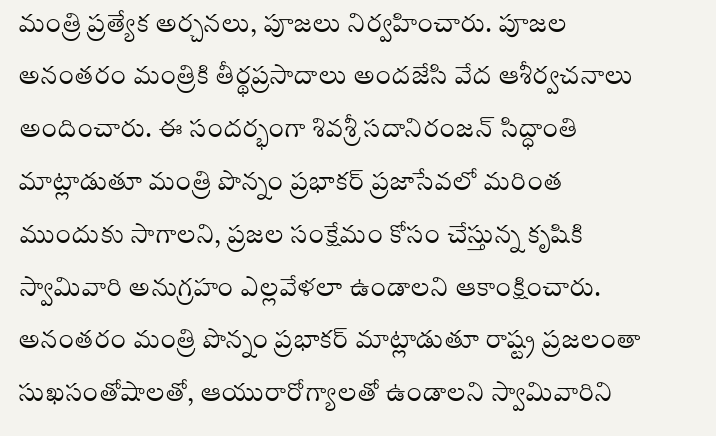మంత్రి ప్రత్యేక అర్చనలు, పూజలు నిర్వహించారు. పూజల అనంతరం మంత్రికి తీర్థప్రసాదాలు అందజేసి వేద ఆశీర్వచనాలు అందించారు. ఈ సందర్భంగా శివశ్రీ సదానిరంజన్ సిద్ధాంతి మాట్లాడుతూ మంత్రి పొన్నం ప్రభాకర్ ప్రజాసేవలో మరింత ముందుకు సాగాలని, ప్రజల సంక్షేమం కోసం చేస్తున్న కృషికి స్వామివారి అనుగ్రహం ఎల్లవేళలా ఉండాలని ఆకాంక్షించారు. అనంతరం మంత్రి పొన్నం ప్రభాకర్ మాట్లాడుతూ రాష్ట్ర ప్రజలంతా సుఖసంతోషాలతో, ఆయురారోగ్యాలతో ఉండాలని స్వామివారిని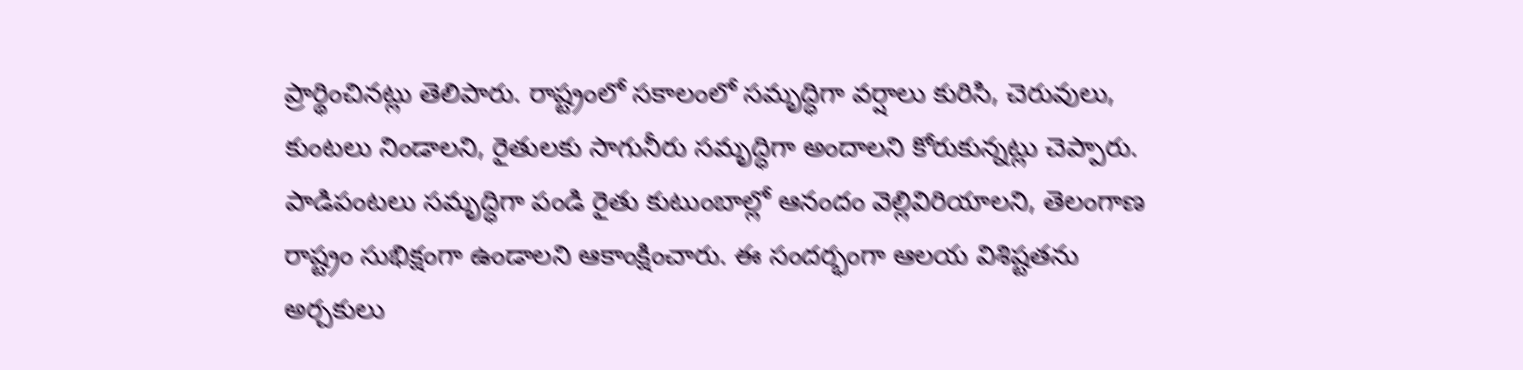ప్రార్థించినట్లు తెలిపారు. రాష్ట్రంలో సకాలంలో సమృద్ధిగా వర్షాలు కురిసి, చెరువులు, కుంటలు నిండాలని, రైతులకు సాగునీరు సమృద్ధిగా అందాలని కోరుకున్నట్లు చెప్పారు. పాడిపంటలు సమృద్ధిగా పండి రైతు కుటుంబాల్లో ఆనందం వెల్లివిరియాలని, తెలంగాణ రాష్ట్రం సుభిక్షంగా ఉండాలని ఆకాంక్షించారు. ఈ సందర్భంగా ఆలయ విశిష్టతను అర్చకులు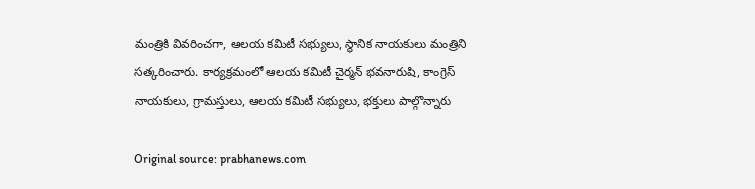మంత్రికి వివరించగా, ఆలయ కమిటీ సభ్యులు, స్థానిక నాయకులు మంత్రిని సత్కరించారు. కార్యక్రమంలో ఆలయ కమిటీ చైర్మన్ భవనారుషి, కాంగ్రెస్ నాయకులు, గ్రామస్తులు, ఆలయ కమిటీ సభ్యులు, భక్తులు పాల్గొన్నారు

Original source: prabhanews.com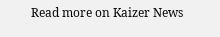Read more on Kaizer News